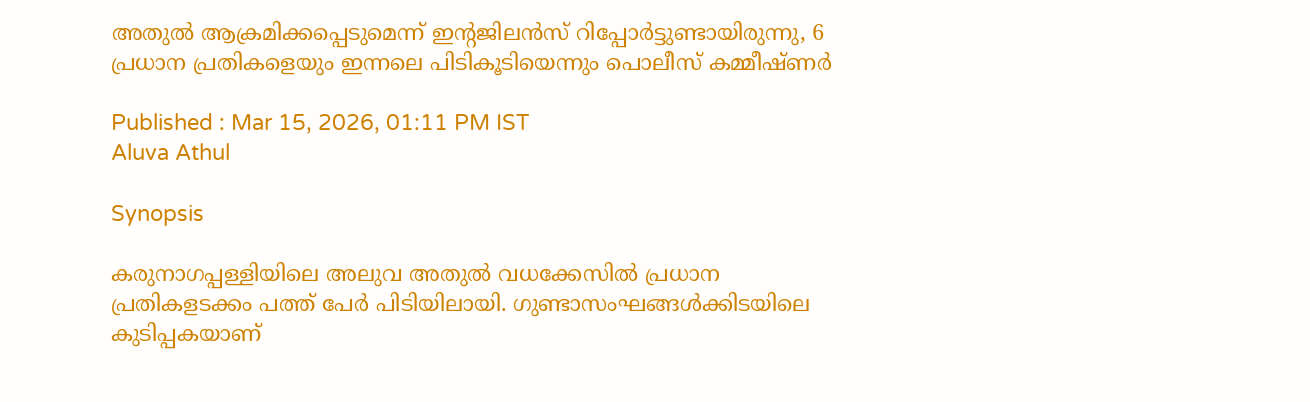അതുൽ ആക്രമിക്കപ്പെടുമെന്ന് ഇന്റജിലൻസ് റിപ്പോർട്ടുണ്ടായിരുന്നു, 6 പ്രധാന പ്രതികളെയും ഇന്നലെ പിടികൂടിയെന്നും പൊലീസ് കമ്മീഷ്ണർ

Published : Mar 15, 2026, 01:11 PM IST
Aluva Athul

Synopsis

കരുനാഗപ്പള്ളിയിലെ അലുവ അതുൽ വധക്കേസിൽ പ്രധാന പ്രതികളടക്കം പത്ത് പേർ പിടിയിലായി. ഗുണ്ടാസംഘങ്ങൾക്കിടയിലെ കുടിപ്പകയാണ്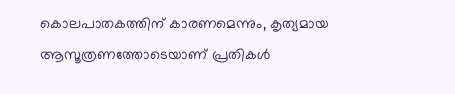കൊലപാതകത്തിന് കാരണമെന്നും, കൃത്യമായ ആസൂത്രണത്തോടെയാണ് പ്രതികൾ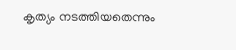കൃത്യം നടത്തിയതെന്നും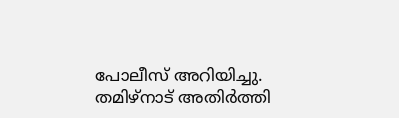പോലീസ് അറിയിച്ചു. തമിഴ്നാട് അതിർത്തി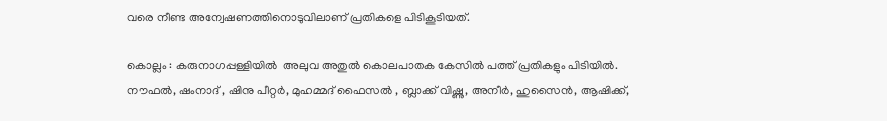വരെ നീണ്ട അന്വേഷണത്തിനൊടുവിലാണ് പ്രതികളെ പിടികൂടിയത്.

കൊല്ലം : കരുനാഗപ്പള്ളിയിൽ  അലുവ അതുൽ കൊലപാതക കേസിൽ പത്ത് പ്രതികളും പിടിയിൽ. നൗഫൽ, ഷംനാദ് , ഷിനു പീറ്റർ, മുഹമ്മദ് ഫൈസൽ , ബ്ലാക്ക് വിഷ്ണു, അനീർ, ഹുസൈൻ, ആഷിക്ക്,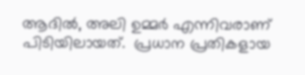ആദിൽ, അലി ഉമ്മർ എന്നിവരാണ് പിടിയിലായത്.  പ്രധാന പ്രതികളായ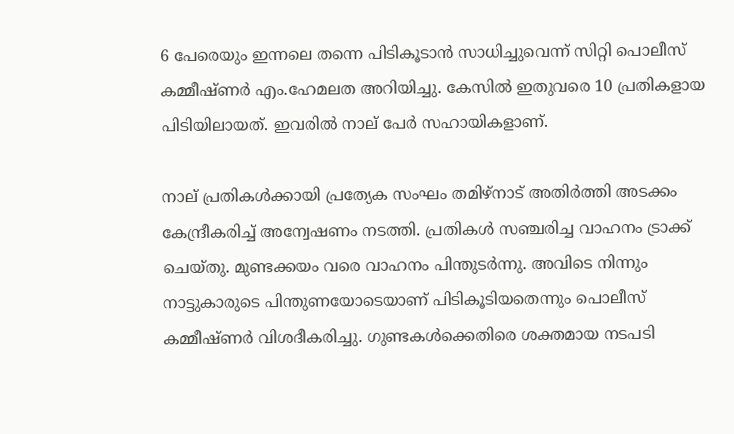6 പേരെയും ഇന്നലെ തന്നെ പിടികൂടാൻ സാധിച്ചുവെന്ന് സിറ്റി പൊലീസ് കമ്മീഷ്ണർ എം.ഹേമലത അറിയിച്ചു. കേസിൽ ഇതുവരെ 10 പ്രതികളായ പിടിയിലായത്. ഇവരിൽ നാല് പേർ സഹായികളാണ്.

നാല് പ്രതികൾക്കായി പ്രത്യേക സംഘം തമിഴ്നാട് അതിർത്തി അടക്കം കേന്ദ്രീകരിച്ച് അന്വേഷണം നടത്തി. പ്രതികൾ സഞ്ചരിച്ച വാഹനം ട്രാക്ക് ചെയ്തു. മുണ്ടക്കയം വരെ വാഹനം പിന്തുടർന്നു. അവിടെ നിന്നും നാട്ടുകാരുടെ പിന്തുണയോടെയാണ് പിടികൂടിയതെന്നും പൊലീസ് കമ്മീഷ്ണർ വിശദീകരിച്ചു. ഗുണ്ടകൾക്കെതിരെ ശക്തമായ നടപടി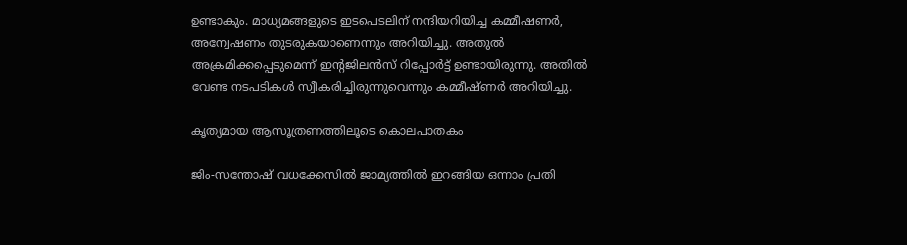ഉണ്ടാകും. മാധ്യമങ്ങളുടെ ഇടപെടലിന് നന്ദിയറിയിച്ച കമ്മീഷണർ, അന്വേഷണം തുടരുകയാണെന്നും അറിയിച്ചു. അതുൽ അക്രമിക്കപ്പെടുമെന്ന് ഇന്റജിലൻസ് റിപ്പോർട്ട് ഉണ്ടായിരുന്നു. അതിൽ വേണ്ട നടപടികൾ സ്വീകരിച്ചിരുന്നുവെന്നും കമ്മീഷ്ണർ അറിയിച്ചു.

കൃത്യമായ ആസൂത്രണത്തിലൂടെ കൊലപാതകം

ജിം-സന്തോഷ് വധക്കേസിൽ ജാമ്യത്തിൽ ഇറങ്ങിയ ഒന്നാം പ്രതി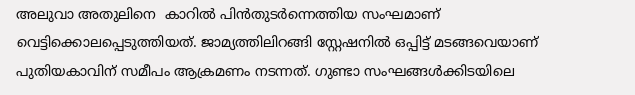അലുവാ അതുലിനെ  കാറിൽ പിൻതുടർന്നെത്തിയ സംഘമാണ് വെട്ടിക്കൊലപ്പെടുത്തിയത്. ജാമ്യത്തിലിറങ്ങി സ്റ്റേഷനിൽ ഒപ്പിട്ട് മടങ്ങവെയാണ് പുതിയകാവിന് സമീപം ആക്രമണം നടന്നത്. ഗുണ്ടാ സംഘങ്ങൾക്കിടയിലെ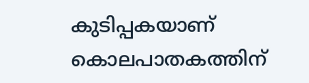കുടിപ്പകയാണ് കൊലപാതകത്തിന്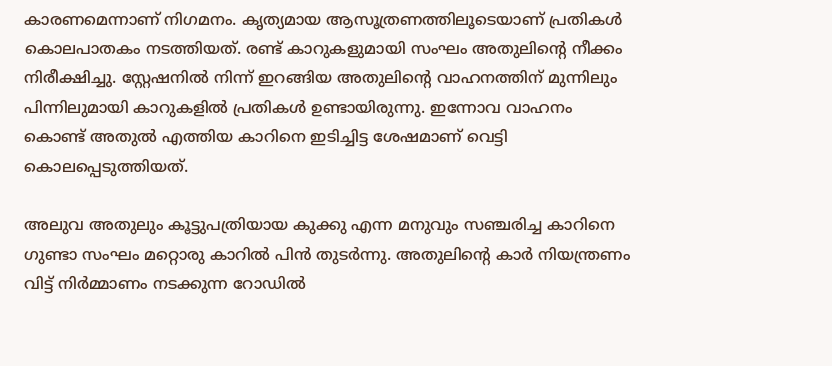കാരണമെന്നാണ് നിഗമനം. കൃത്യമായ ആസൂത്രണത്തിലൂടെയാണ് പ്രതികൾ കൊലപാതകം നടത്തിയത്. രണ്ട് കാറുകളുമായി സംഘം അതുലിൻ്റെ നീക്കം നിരീക്ഷിച്ചു. സ്റ്റേഷനിൽ നിന്ന് ഇറങ്ങിയ അതുലിൻ്റെ വാഹനത്തിന് മുന്നിലും പിന്നിലുമായി കാറുകളിൽ പ്രതികൾ ഉണ്ടായിരുന്നു. ഇന്നോവ വാഹനം കൊണ്ട് അതുൽ എത്തിയ കാറിനെ ഇടിച്ചിട്ട ശേഷമാണ് വെട്ടി കൊലപ്പെടുത്തിയത്.

അലുവ അതുലും കൂട്ടുപത്രിയായ കുക്കു എന്ന മനുവും സഞ്ചരിച്ച കാറിനെ ഗുണ്ടാ സംഘം മറ്റൊരു കാറിൽ പിൻ തുടർന്നു. അതുലിൻ്റെ കാർ നിയന്ത്രണം വിട്ട് നിർമ്മാണം നടക്കുന്ന റോഡിൽ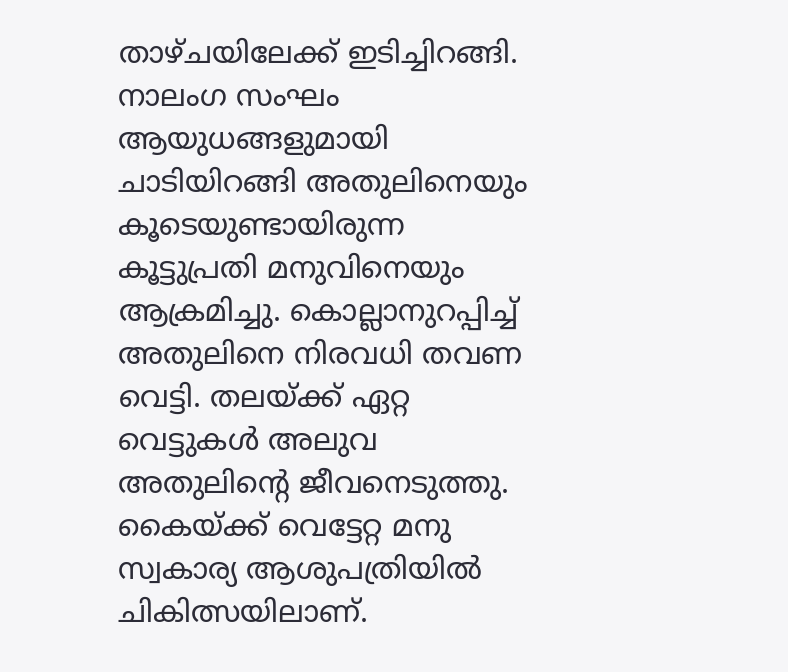താഴ്ചയിലേക്ക് ഇടിച്ചിറങ്ങി. നാലംഗ സംഘം ആയുധങ്ങളുമായി ചാടിയിറങ്ങി അതുലിനെയും കൂടെയുണ്ടായിരുന്ന കൂട്ടുപ്രതി മനുവിനെയും ആക്രമിച്ചു. കൊല്ലാനുറപ്പിച്ച് അതുലിനെ നിരവധി തവണ വെട്ടി. തലയ്ക്ക് ഏറ്റ വെട്ടുകൾ അലുവ അതുലിൻ്റെ ജീവനെടുത്തു. കൈയ്ക്ക് വെട്ടേറ്റ മനു സ്വകാര്യ ആശുപത്രിയിൽ ചികിത്സയിലാണ്.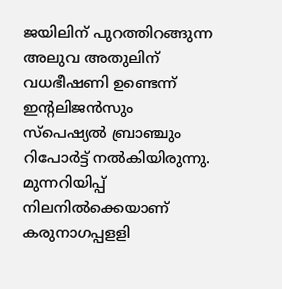ജയിലിന് പുറത്തിറങ്ങുന്ന അലുവ അതുലിന് വധഭീഷണി ഉണ്ടെന്ന് ഇൻ്റലിജൻസും സ്പെഷ്യൽ ബ്രാഞ്ചും റിപോർട്ട് നൽകിയിരുന്നു. മുന്നറിയിപ്പ് നിലനിൽക്കെയാണ് കരുനാഗപ്പളളി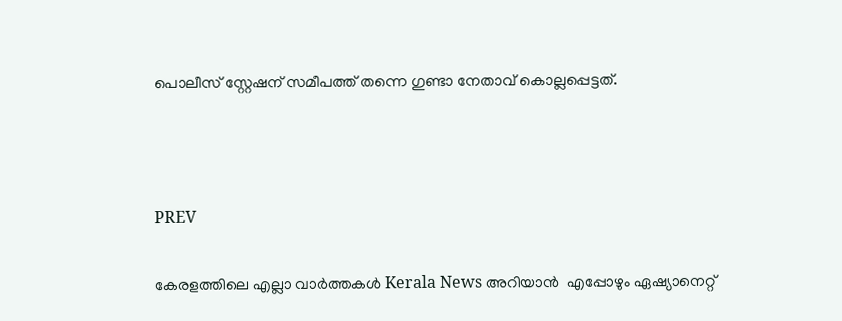പൊലീസ് സ്റ്റേഷന് സമീപത്ത് തന്നെ ഗുണ്ടാ നേതാവ് കൊല്ലപ്പെട്ടത്.



PREV

കേരളത്തിലെ എല്ലാ വാർത്തകൾ Kerala News അറിയാൻ  എപ്പോഴും ഏഷ്യാനെറ്റ്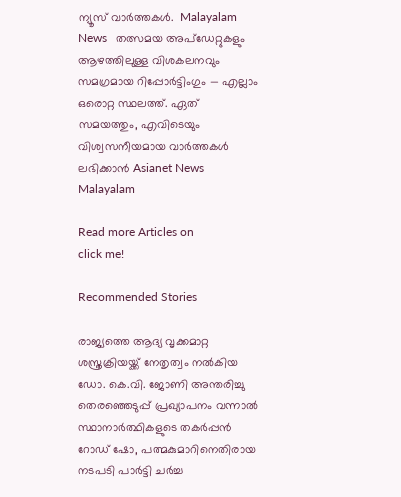ന്യൂസ് വാർത്തകൾ.  Malayalam News   തത്സമയ അപ്‌ഡേറ്റുകളും ആഴത്തിലുള്ള വിശകലനവും സമഗ്രമായ റിപ്പോർട്ടിംഗും — എല്ലാം ഒരൊറ്റ സ്ഥലത്ത്. ഏത് സമയത്തും, എവിടെയും വിശ്വസനീയമായ വാർത്തകൾ ലഭിക്കാൻ Asianet News Malayalam

Read more Articles on
click me!

Recommended Stories

രാജ്യത്തെ ആദ്യ വൃക്കമാറ്റ ശസ്ത്രക്രിയയ്ക്ക് നേതൃത്വം നൽകിയ ഡോ. കെ.വി. ജോണി അന്തരിച്ചു
തെരഞ്ഞെടുപ്പ് പ്രഖ്യാപനം വന്നാൽ സ്ഥാനാര്‍ത്ഥികളുടെ തകര്‍പ്പൻ റോഡ് ഷോ, പത്മകുമാറിനെതിരായ നടപടി പാര്‍ട്ടി ചര്‍ച്ച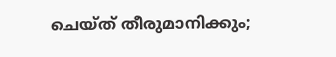ചെയ്ത് തീരുമാനിക്കും;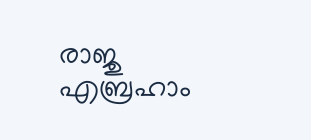രാജു എബ്രഹാം